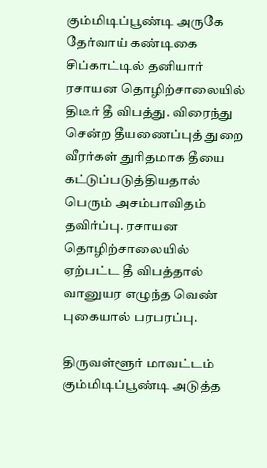கும்மிடிப்பூண்டி அருகே தேர்வாய் கண்டிகை சிப்காட்டில் தனியார் ரசாயன தொழிற்சாலையில் திடீர் தீ விபத்து. விரைந்து சென்ற தீயணைப்புத் துறை வீரர்கள் துரிதமாக தீயை கட்டுப்படுத்தியதால் பெரும் அசம்பாவிதம் தவிர்ப்பு. ரசாயன தொழிற்சாலையில் ஏற்பட்ட தீ விபத்தால் வானுயர எழுந்த வெண் புகையால் பரபரப்பு.

திருவள்ளூர் மாவட்டம் கும்மிடிப்பூண்டி அடுத்த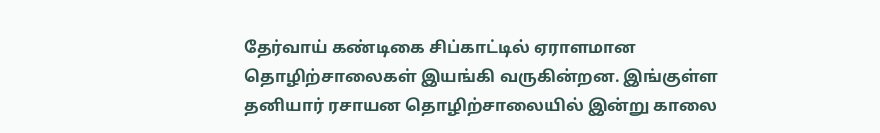தேர்வாய் கண்டிகை சிப்காட்டில் ஏராளமான தொழிற்சாலைகள் இயங்கி வருகின்றன. இங்குள்ள தனியார் ரசாயன தொழிற்சாலையில் இன்று காலை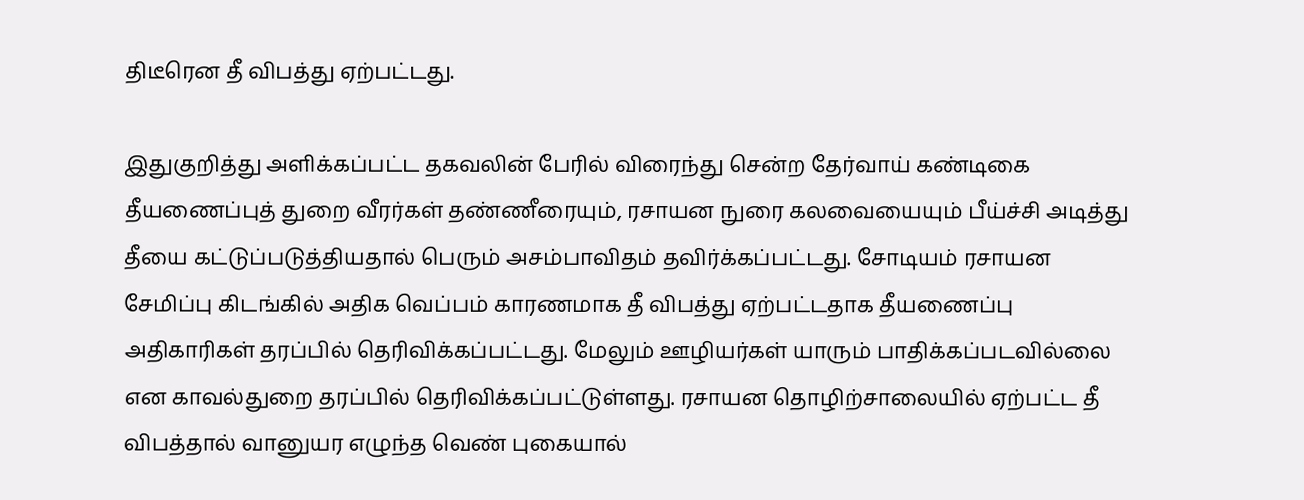திடீரென தீ விபத்து ஏற்பட்டது.

இதுகுறித்து அளிக்கப்பட்ட தகவலின் பேரில் விரைந்து சென்ற தேர்வாய் கண்டிகை தீயணைப்புத் துறை வீரர்கள் தண்ணீரையும், ரசாயன நுரை கலவையையும் பீய்ச்சி அடித்து தீயை கட்டுப்படுத்தியதால் பெரும் அசம்பாவிதம் தவிர்க்கப்பட்டது. சோடியம் ரசாயன சேமிப்பு கிடங்கில் அதிக வெப்பம் காரணமாக தீ விபத்து ஏற்பட்டதாக தீயணைப்பு அதிகாரிகள் தரப்பில் தெரிவிக்கப்பட்டது. மேலும் ஊழியர்கள் யாரும் பாதிக்கப்படவில்லை என காவல்துறை தரப்பில் தெரிவிக்கப்பட்டுள்ளது. ரசாயன தொழிற்சாலையில் ஏற்பட்ட தீ விபத்தால் வானுயர எழுந்த வெண் புகையால்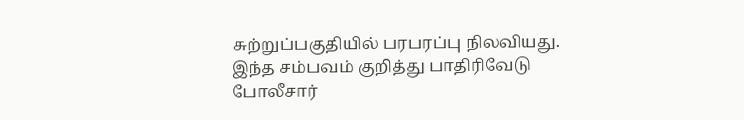சுற்றுப்பகுதியில் பரபரப்பு நிலவியது. இந்த சம்பவம் குறித்து பாதிரிவேடு போலீசார்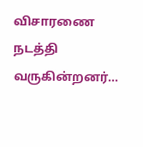விசாரணை நடத்தி வருகின்றனர்…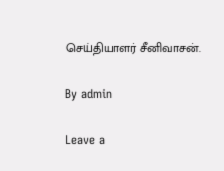செய்தியாளர் சீனிவாசன்.

By admin

Leave a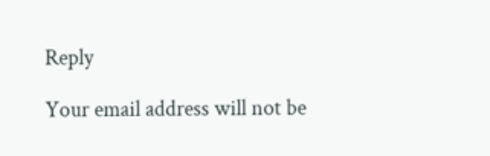Reply

Your email address will not be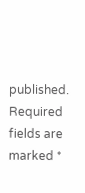published. Required fields are marked *